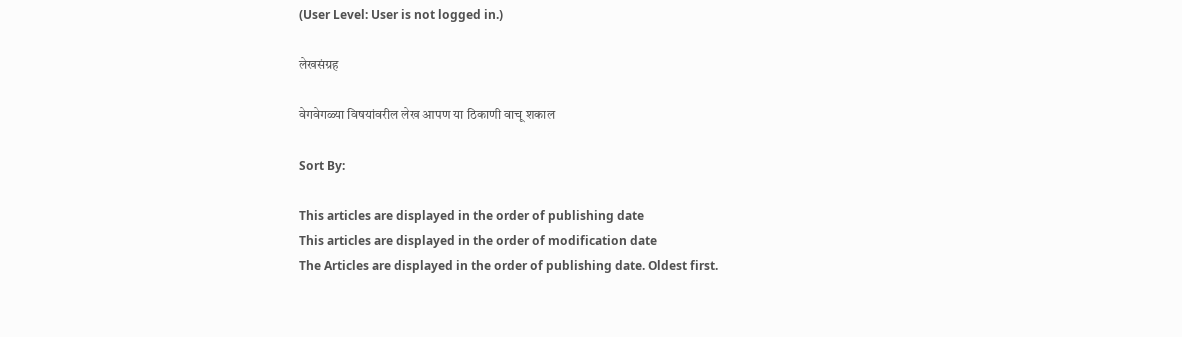(User Level: User is not logged in.)

लेखसंग्रह

वेगवेगळ्या विषयांवरील लेख आपण या ठिकाणी वाचू शकाल

Sort By:

This articles are displayed in the order of publishing date
This articles are displayed in the order of modification date
The Articles are displayed in the order of publishing date. Oldest first.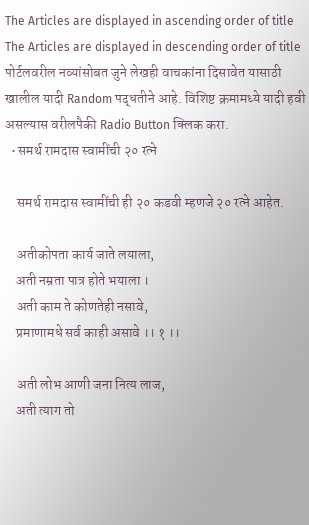The Articles are displayed in ascending order of title
The Articles are displayed in descending order of title
पोर्टलवरील नव्यांसोबत जुने लेखही वाचकांना दिसावेत यासाठी खालील यादी Random पद्धतीने आहे. विशिष्ट क्रमामध्ये यादी हवी असल्यास वरीलपैकी Radio Button क्लिक करा.
  • समर्थ रामदास स्वामींची २० रत्ने

    समर्थ रामदास स्वामींची ही २० कडवी म्हणजे २० रत्ने आहेत.

    अतीकोपता कार्य जाते लयाला,
    अती नम्रता पात्र होते भयाला ।
    अती काम ते कोणतेही नसावे,
    प्रमाणामधे सर्व काही असावे ।। १ ।।

    अती लोभ आणी जना नित्य लाज,
    अती त्याग तो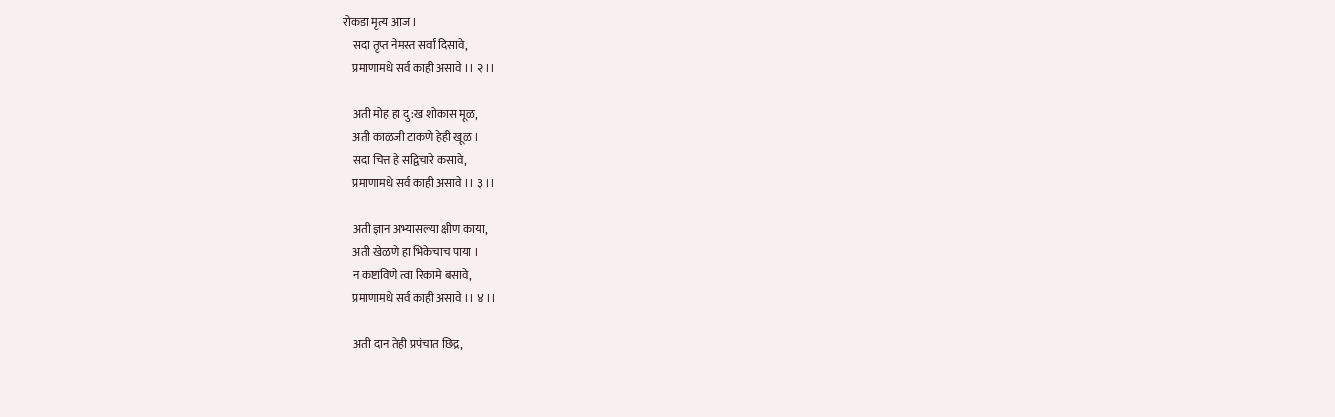रोकडा मृत्य आज ।
    सदा तृप्त नेमस्त सर्वां दिसावे,
    प्रमाणामधे सर्व काही असावे ।। २ ।।

    अती मोह हा दु:ख शोकास मूळ,
    अती काळजी टाकणे हेही खूळ ।
    सदा चित्त हे सद्विचारे कसावे,
    प्रमाणामधे सर्व काही असावे ।। ३ ।।

    अती ज्ञान अभ्यासल्या क्षीण काया,
    अती खेळणे हा भिकेचाच पाया ।
    न कष्टाविणे त्वा रिकामे बसावे,
    प्रमाणामधे सर्व काही असावे ।। ४ ।।

    अती दान तेही प्रपंचात छिद्र,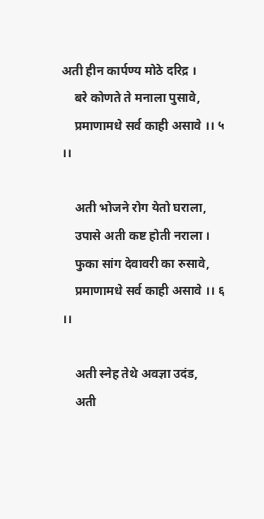अती हीन कार्पण्य मोठे दरिद्र ।
    बरे कोणते ते मनाला पुसावे,
    प्रमाणामधे सर्व काही असावे ।। ५ ।।

    अती भोजने रोग येतो घराला,
    उपासे अती कष्ट होती नराला ।
    फुका सांग देवावरी का रुसावे,
    प्रमाणामधे सर्व काही असावे ।। ६ ।।

    अती स्नेह तेथे अवज्ञा उदंड,
    अती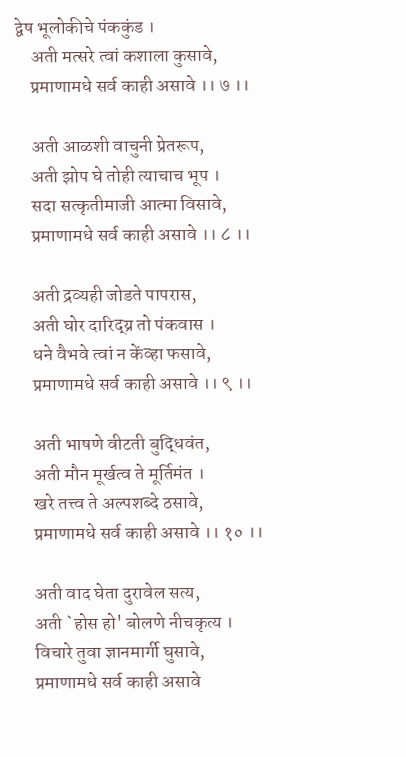द्वेष भूलोकीचे पंककुंड ।
    अती मत्सरे त्वां कशाला कुसावे,
    प्रमाणामधे सर्व काही असावे ।। ७ ।।

    अती आळशी वाचुनी प्रेतरूप,
    अती झोप घे तोही त्याचाच भूप ।
    सदा सत्कृतीमाजी आत्मा विसावे,
    प्रमाणामधे सर्व काही असावे ।। ८ ।।

    अती द्रव्यही जोडते पापरास,
    अती घोर दारिद्य्र तो पंकवास ।
    धने वैभवे त्वां न केंव्हा फसावे,
    प्रमाणामधे सर्व काही असावे ।। ९ ।।

    अती भाषणे वीटती बुद्धिवंत,
    अती मौन मूर्खत्व ते मूर्तिमंत ।
    खरे तत्त्व ते अल्पशब्दे ठसावे,
    प्रमाणामधे सर्व काही असावे ।। १० ।।

    अती वाद घेता दुरावेल सत्य,
    अती `होस हो' बोलणे नीचकृत्य ।
    विचारे तुवा ज्ञानमार्गी घुसावे,
    प्रमाणामधे सर्व काही असावे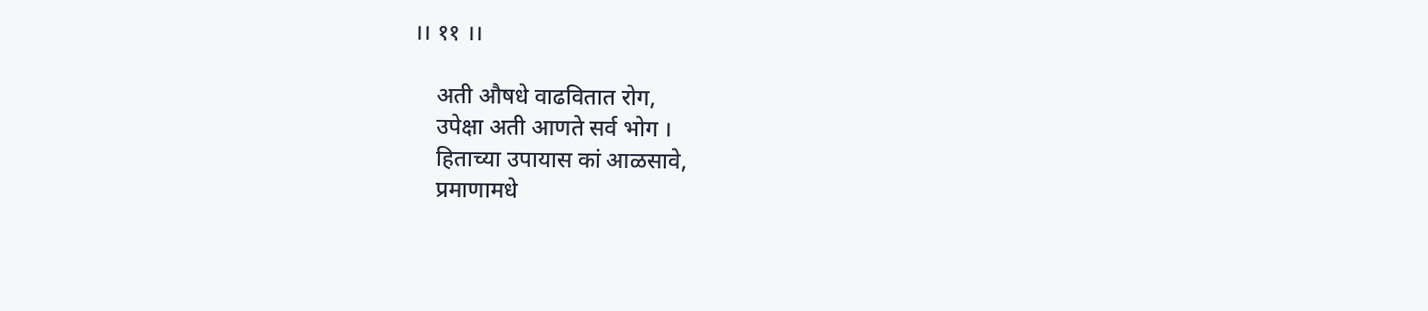।। ११ ।।

    अती औषधे वाढवितात रोग,
    उपेक्षा अती आणते सर्व भोग ।
    हिताच्या उपायास कां आळसावे,
    प्रमाणामधे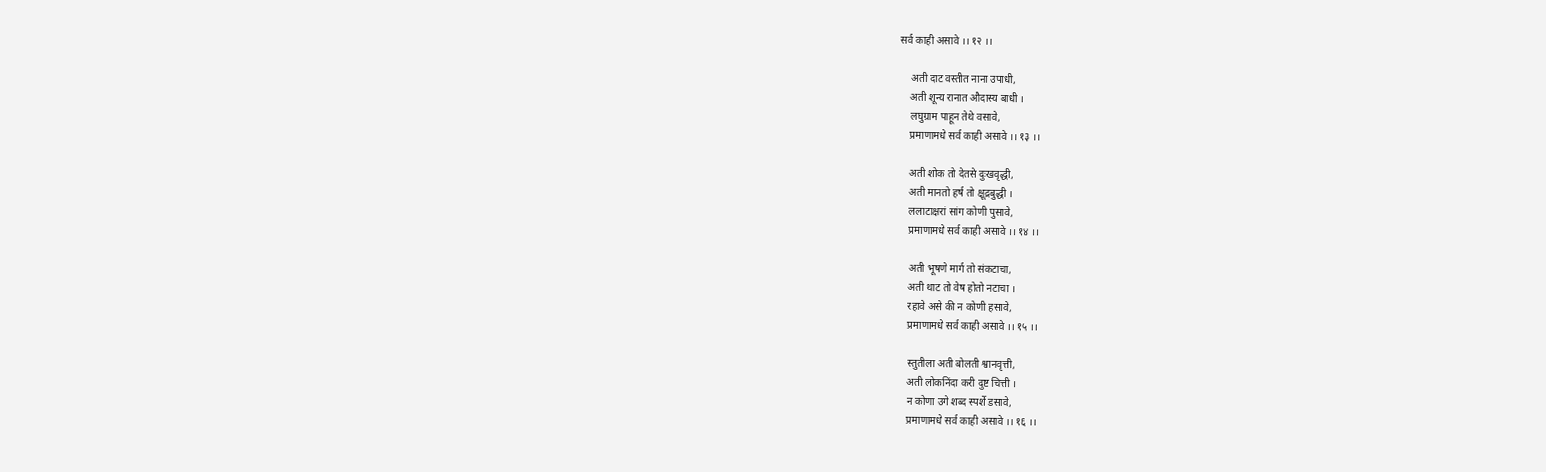सर्व काही असावे ।। १२ ।।

    अती दाट वस्तीत नाना उपाधी,
    अती शून्य रानात औदास्य बाधी ।
    लघुग्राम पाहून तेथे वसावे,
    प्रमाणामधे सर्व काही असावे ।। १३ ।।

    अती शोक तो देतसे दुःखवृद्धी,
    अती मानतो हर्ष तो क्षूद्रबुद्धी ।
    ललाटाक्षरां सांग कोणी पुसावे,
    प्रमाणामधे सर्व काही असावे ।। १४ ।।

    अती भूषणे मार्ग तो संकटाचा,
    अती थाट तो वेष होतो नटाचा ।
    रहावे असे की न कोणी हसावे,
    प्रमाणामधे सर्व काही असावे ।। १५ ।।

    स्तुतीला अती बोलती श्वानवृत्ती,
    अती लोकनिंदा करी दुष्ट चित्ती ।
    न कोणा उगे शब्द स्पर्शे डसावे,
    प्रमाणामधे सर्व काही असावे ।। १६ ।।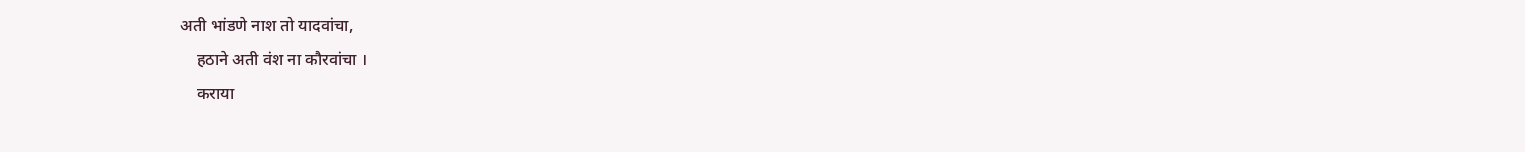अती भांडणे नाश तो यादवांचा,
    हठाने अती वंश ना कौरवांचा ।
    कराया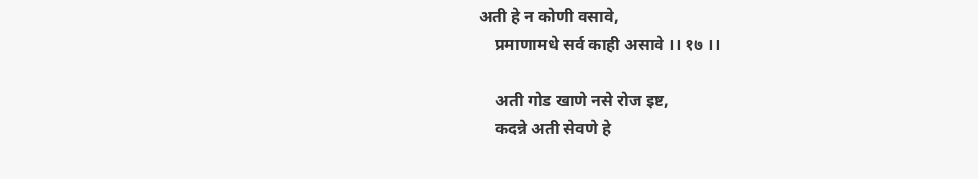अती हे न कोणी वसावे,
    प्रमाणामधे सर्व काही असावे ।। १७ ।।

    अती गोड खाणे नसे रोज इष्ट,
    कदन्ने अती सेवणे हे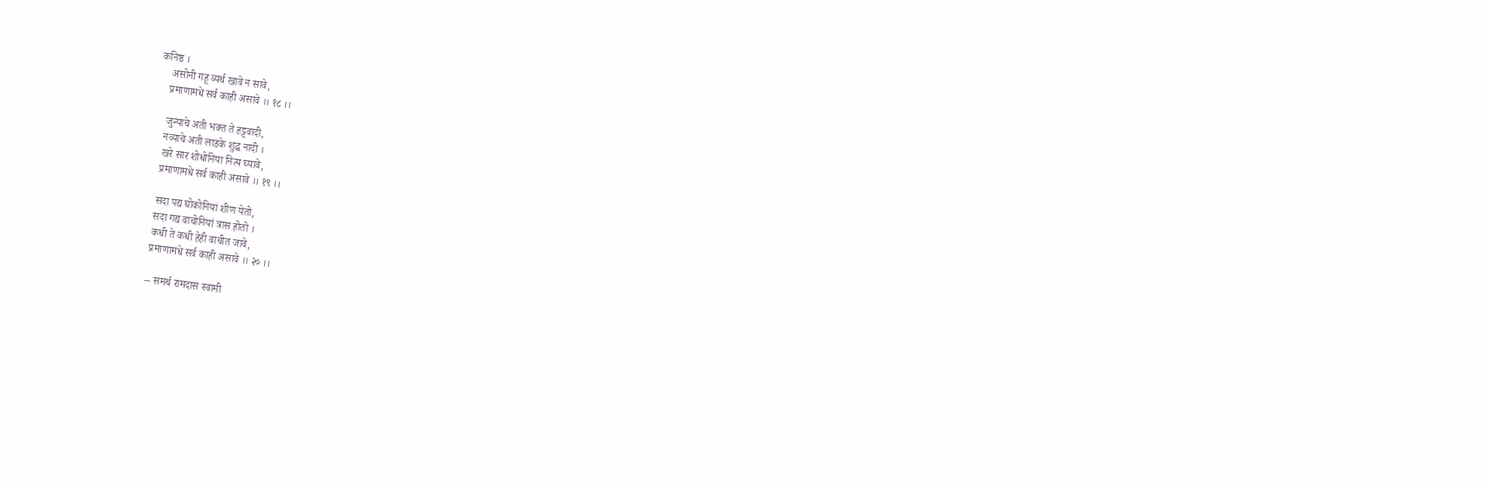कनिष्ठ ।
    असोनी गहू व्यर्थ खावे न सावे,
    प्रमाणामधे सर्व काही असावे ।। १८ ।।

    जुन्याचे अती भक्त ते हट्टवादी,
    नव्याचे अती लाडके शुद्ध नादी ।
    खरे सार शोधोनिया नित्य घ्यावे,
    प्रमाणामधे सर्व काही असावे ।। १९ ।।

    सदा पद्य घोकोनियां शीण येतो,
    सदा गद्य वाचोनियां त्रास होतो ।
    कधी ते कधी हेही वाचीत जावे,
    प्रमाणामधे सर्व काही असावे ।। २० ।।

    -- समर्थ रामदास स्वामी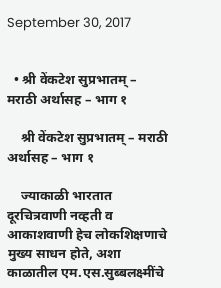September 30, 2017


  • श्री वेंकटेश सुप्रभातम् – मराठी अर्थासह – भाग १

    श्री वेंकटेश सुप्रभातम् – मराठी अर्थासह – भाग १

    ज्याकाळी भारतात दूरचित्रवाणी नव्हती व आकाशवाणी हेच लोकशिक्षणाचे मुख्य साधन होते, अशा काळातील एम.एस.सुब्बलक्ष्मींचे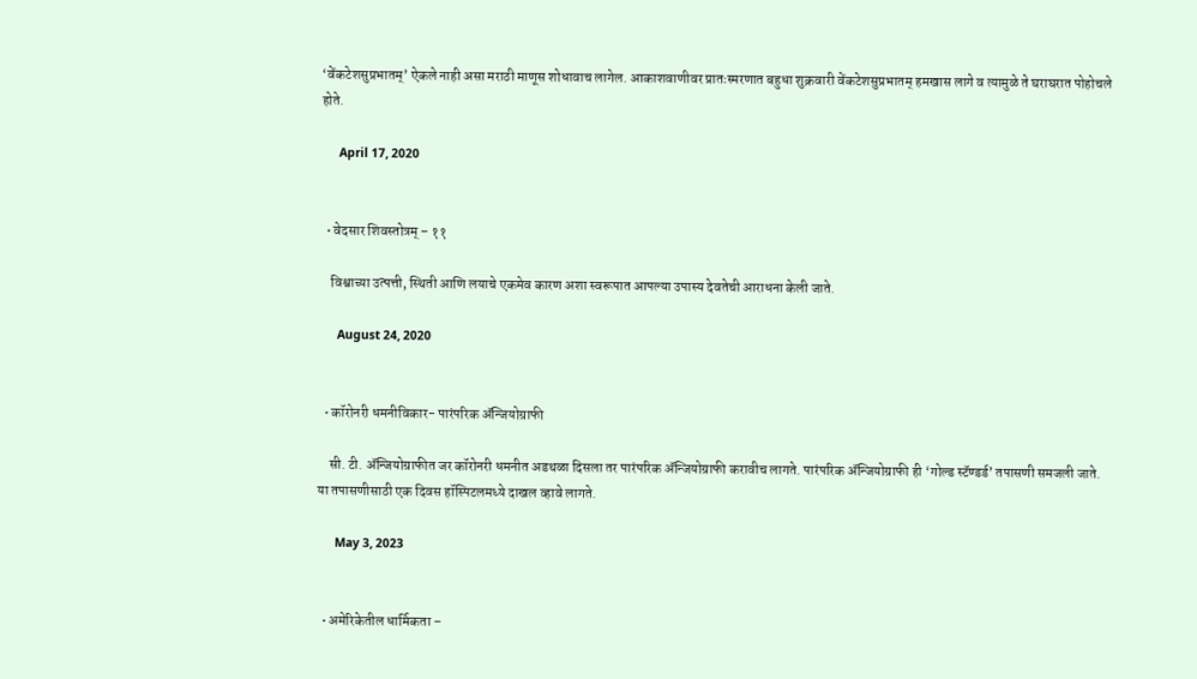‘वेंकटेशसुप्रभातम्’ ऐकले नाही असा मराठी माणूस शोधावाच लागेल. आकाशवाणीवर प्रातःस्मरणात बहुधा शुक्रवारी वेंकटेशसुप्रभातम् हमखास लागे व त्यामुळे ते घराघरात पोहोचले होते.

      April 17, 2020


  • वेदसार शिवस्तोत्रम् – ११

    विश्वाच्या उत्पत्ती, स्थिती आणि लयाचे एकमेव कारण अशा स्वरूपात आपल्या उपास्य देवतेची आराधना केली जाते.

      August 24, 2020


  • कॉरोनरी धमनीविकार- पारंपरिक ॲन्जियोग्राफी

    सी. टी. ॲन्जियोग्राफीत जर कॉरोनरी धमनीत अडथळा दिसला तर पारंपरिक ॲन्जियोग्राफी करावीच लागते. पारंपरिक ॲन्जियोग्राफी ही ‘गोल्ड स्टॅण्डर्ड’ तपासणी समजली जाते. या तपासणीसाठी एक दिवस हॉस्पिटलमध्ये दाखल व्हावे लागते.

      May 3, 2023


  • अमेरिकेतील धार्मिकता –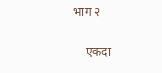भाग २

    एकदा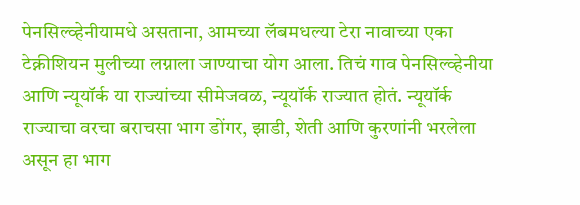पेनसिल्व्हेनीयामधे असताना, आमच्या लॅबमधल्या टेरा नावाच्या एका टेक्नीशियन मुलीच्या लग्नाला जाण्याचा योग आला. तिचं गाव पेनसिल्व्हेनीया आणि न्यूयॉर्क या राज्यांच्या सीमेजवळ, न्यूयॉर्क राज्यात होतं. न्यूयॉर्क राज्याचा वरचा बराचसा भाग डोंगर, झाडी, शेती आणि कुरणांनी भरलेला असून हा भाग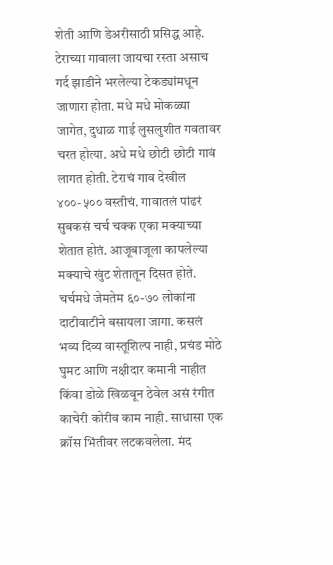शेती आणि डेअरीसाठी प्रसिद्ध आहे. टेराच्या गावाला जायचा रस्ता असाच गर्द झाडीने भरलेल्या टेकड्यांमधून जाणारा होता. मधे मधे मोकळ्या जागेत, दुधाळ गाई लुसलुशीत गवतावर चरत होत्या. अधे मधे छोटी छोटी गावं लागत होती. टेराचं गाव देखील ४००-५०० वस्तीचं. गावातलं पांढरं सुबकसं चर्च चक्क एका मक्याच्या शेतात होतं. आजूबाजूला कापलेल्या मक्याचे खुंट शेतातून दिसत होते. चर्चमधे जेमतेम ६०-७० लोकांना दाटीवाटीने बसायला जागा. कसलं भव्य दिव्य वास्तूशिल्प नाही, प्रचंड मोठे घुमट आणि नक्षीदार कमानी नाहीत किंवा डोळे खिळवून ठेवेल असं रंगीत काचेरी कोरीव काम नाही. साधासा एक क्रॉस भिंतीवर लटकवलेला. मंद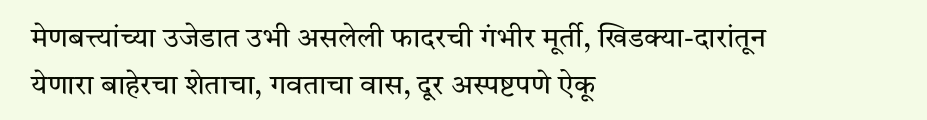मेणबत्त्यांच्या उजेडात उभी असलेली फादरची गंभीर मूर्ती, खिडक्या-दारांतून येणारा बाहेरचा शेताचा, गवताचा वास, दूर अस्पष्टपणे ऐकू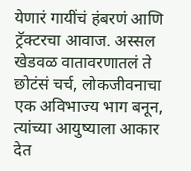येणारं गायींचं हंबरणं आणि ट्रॅक्टरचा आवाज. अस्सल खेडवळ वातावरणातलं ते छोटंसं चर्च, लोकजीवनाचा एक अविभाज्य भाग बनून, त्यांच्या आयुष्याला आकार देत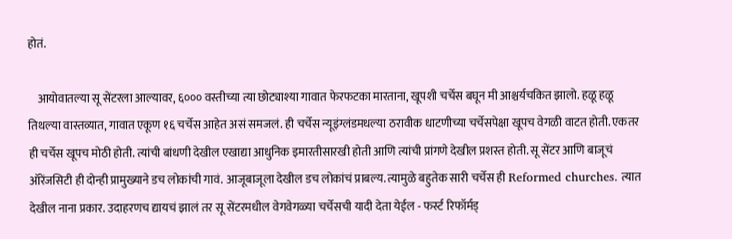होतं.

    आयोवातल्या सू सेंटरला आल्यावर, ६००० वस्तीच्या त्या छोट्याश्या गावात फेरफटका मारताना, खूपशी चर्चेस बघून मी आश्चर्यचकित झालो. हळू हळू तिथल्या वास्तव्यात, गावात एकूण १६ चर्चेस आहेत असं समजलं. ही चर्चेस न्यूइंग्लंडमधल्या ठरावीक धाटणीच्या चर्चेसपेक्षा खूपच वेगळी वाटत होती. एकतर ही चर्चेस खूपच मोठी होती. त्यांची बांधणी देखील एखाद्या आधुनिक इमारतीसारखी होती आणि त्यांची प्रांगणे देखील प्रशस्त होती. सू सेंटर आणि बाजूचं ऑरेंजसिटी ही दोन्ही प्रामुख्याने डच लोकांची गावं. आजूबाजूला देखील डच लोकांचं प्राबल्य. त्यामुळे बहुतेक सारी चर्चेस ही Reformed churches. त्यात देखील नाना प्रकार. उदाहरणच द्यायचं झालं तर सू सेंटरमधील वेगवेगळ्या चर्चेसची यादी देता येईल - फर्स्ट रिफॉर्मड्‌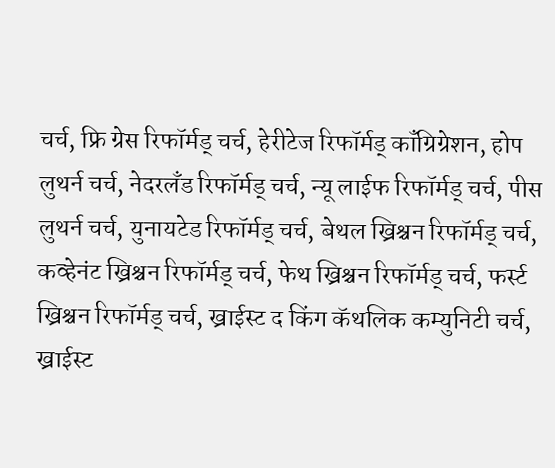चर्च, फ्रि ग्रेस रिफॉर्मड्‌ चर्च, हेरीटेज रिफॉर्मड्‌ कॉंग्रिग्रेशन, होप लुथर्न चर्च, नेदरलॅंड रिफॉर्मड्‌ चर्च, न्यू लाईफ रिफॉर्मड्‌ चर्च, पीस लुथर्न चर्च, युनायटेड रिफॉर्मड्‌ चर्च, बेथल ख्रिश्चन रिफॉर्मड्‌ चर्च, कव्हेनंट ख्रिश्चन रिफॉर्मड्‌ चर्च, फेथ ख्रिश्चन रिफॉर्मड्‌ चर्च, फर्स्ट ख्रिश्चन रिफॉर्मड्‌ चर्च, ख्राईस्ट द किंग कॅथलिक कम्युनिटी चर्च, ख्राईस्ट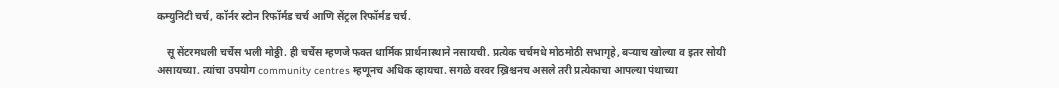कम्युनिटी चर्च, कॉर्नर स्टोन रिफॉर्मड चर्च आणि सेंट्रल रिफॉर्मड चर्च.

    सू सेंटरमधली चर्चेस भली मोठ्ठी. ही चर्चेस म्हणजे फक्त धार्मिक प्रार्थनास्थाने नसायची. प्रत्येक चर्चमधे मोठमोठी सभागृहे, बर्‍याच खोल्या व इतर सोयी असायच्या. त्यांचा उपयोग community centres म्हणूनच अधिक व्हायचा. सगळे वरवर ख्रिश्चनच असले तरी प्रत्येकाचा आपल्या पंथाच्या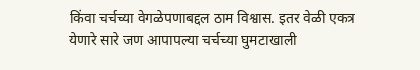किंवा चर्चच्या वेगळेपणाबद्दल ठाम विश्वास. इतर वेळी एकत्र येणारे सारे जण आपापल्या चर्चच्या घुमटाखाली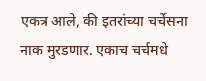एकत्र आले, की इतरांच्या चर्चेसना नाक मुरडणार. एकाच चर्चमधे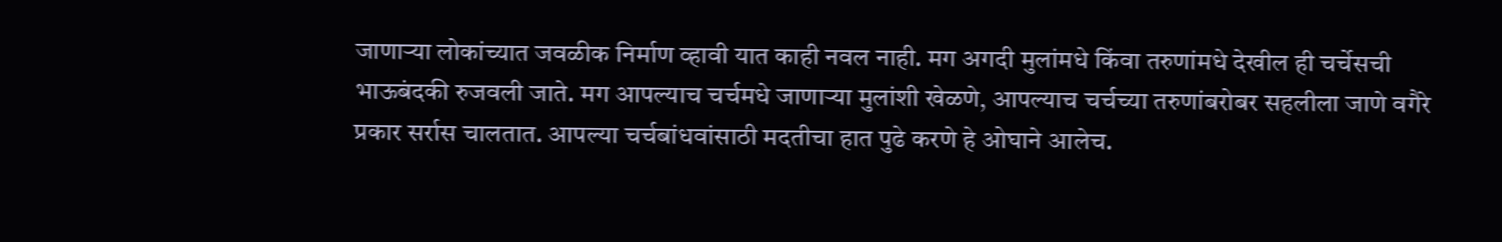जाणार्‍या लोकांच्यात जवळीक निर्माण व्हावी यात काही नवल नाही. मग अगदी मुलांमधे किंवा तरुणांमधे देखील ही चर्चेसची भाऊबंदकी रुजवली जाते. मग आपल्याच चर्चमधे जाणार्‍या मुलांशी खेळणे, आपल्याच चर्चच्या तरुणांबरोबर सहलीला जाणे वगैरे प्रकार सर्रास चालतात. आपल्या चर्चबांधवांसाठी मदतीचा हात पुढे करणे हे ओघाने आलेच.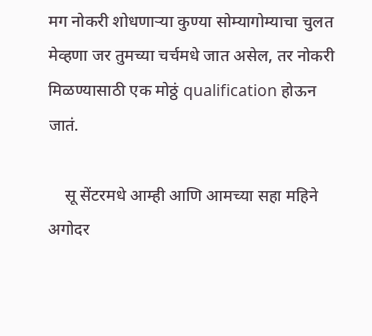मग नोकरी शोधणार्‍या कुण्या सोम्यागोम्याचा चुलत मेव्हणा जर तुमच्या चर्चमधे जात असेल, तर नोकरी मिळण्यासाठी एक मोठ्ठं qualification होऊन जातं.

    सू सेंटरमधे आम्ही आणि आमच्या सहा महिने अगोदर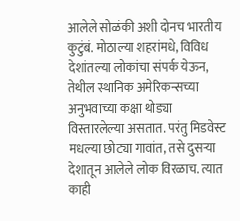आलेले सोळंकी अशी दोनच भारतीय कुटुंबं. मोठाल्या शहरांमधे, विविध देशांतल्या लोकांचा संपर्क येऊन, तेथील स्थानिक अमेरिकन्सच्या अनुभवाच्या कक्षा थोड्या विस्तारलेल्या असतात. परंतु मिडवेस्ट मधल्या छोट्या गावांत, तसे दुसर्‍या देशातून आलेले लोक विरळाच. त्यात काही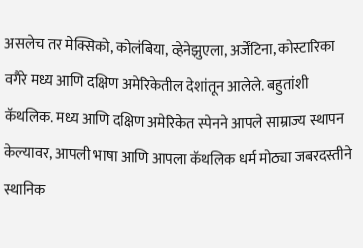असलेच तर मेक्सिको, कोलंबिया, व्हेनेझुएला, अर्जेंटिना, कोस्टारिका वगैरे मध्य आणि दक्षिण अमेरिकेतील देशांतून आलेले. बहुतांशी कॅथलिक. मध्य आणि दक्षिण अमेरिकेत स्पेनने आपले साम्राज्य स्थापन केल्यावर, आपली भाषा आणि आपला कॅथलिक धर्म मोठ्या जबरदस्तीने स्थानिक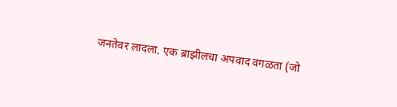जनतेवर लादला. एक ब्राझीलचा अपवाद वगळता (जो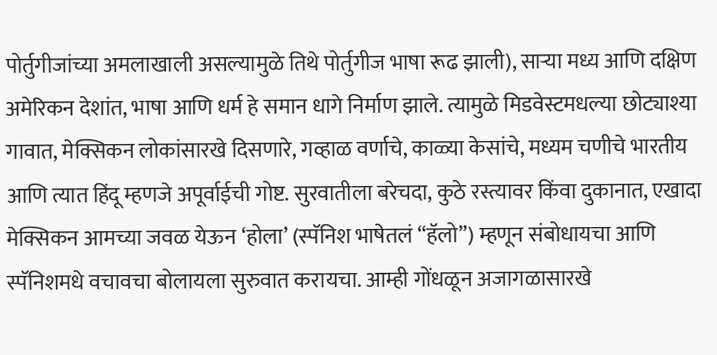पोर्तुगीजांच्या अमलाखाली असल्यामुळे तिथे पोर्तुगीज भाषा रूढ झाली), सार्‍या मध्य आणि दक्षिण अमेरिकन देशांत, भाषा आणि धर्म हे समान धागे निर्माण झाले. त्यामुळे मिडवेस्टमधल्या छोट्याश्या गावात, मेक्सिकन लोकांसारखे दिसणारे, गव्हाळ वर्णाचे, काळ्या केसांचे, मध्यम चणीचे भारतीय आणि त्यात हिंदू म्हणजे अपूर्वाईची गोष्ट. सुरवातीला बरेचदा, कुठे रस्त्यावर किंवा दुकानात, एखादा मेक्सिकन आमच्या जवळ येऊन ‘होला’ (स्पॅनिश भाषेतलं “हॅलो”) म्हणून संबोधायचा आणि स्पॅनिशमधे वचावचा बोलायला सुरुवात करायचा. आम्ही गोंधळून अजागळासारखे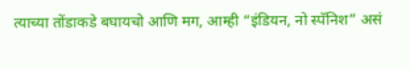त्याच्या तोंडाकडे बघायचो आणि मग, आम्ही “इंडियन, नो स्पॅनिश” असं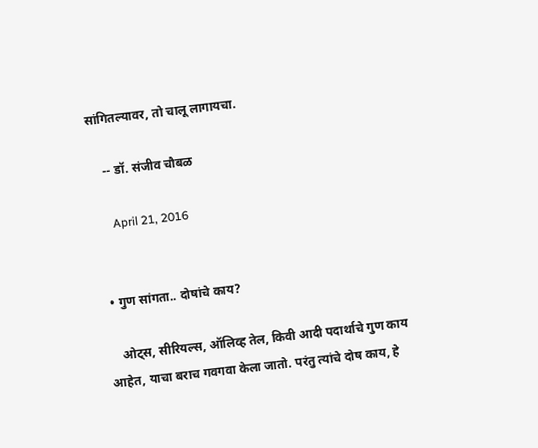सांगितल्यावर, तो चालू लागायचा.

    -- डॉ. संजीव चौबळ

      April 21, 2016


  • गुण सांगता.. दोषांचे काय?

    ओट्स, सीरियल्स, ऑलिव्ह तेल, किवी आदी पदार्थाचे गुण काय आहेत, याचा बराच गवगवा केला जातो. परंतु त्यांचे दोष काय, हे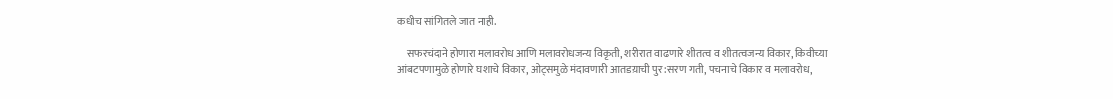कधीच सांगितले जात नाही.

    सफरचंदाने होणारा मलावरोध आणि मलावरोधजन्य विकृती, शरीरात वाढणारे शीतत्व व शीतत्वजन्य विकार, किवीच्या आंबटपणामुळे होणारे घशाचे विकार, ओट्समुळे मंदावणारी आतडय़ाची पुर:सरण गती, पचनाचे विकार व मलावरोध,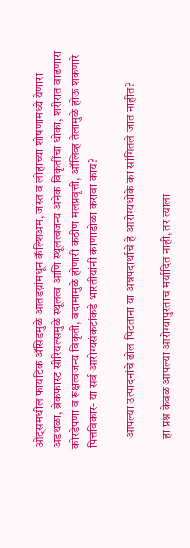ओट्समधील फायटिक अ‍‍ॅसिडमुळे आतडय़ांमधून कॅल्शिअम, जस्त व लोहाच्या शोषणामध्ये येणारा अडथळा, ब्रेकफास्ट सीरियल्समुळे स्थूलत्व आणि स्थूलत्वजन्य अनेक विकृतींचा धोका, शरीरात वाढणारा कोरडेपणा व रूक्षत्वजन्य विकृती, बदामामुळे होणारी कठीण मलप्रवृत्ती, ऑलिव्ह तेलामुळे होऊ शकणारे पित्तविकार- या सर्व आरोग्यसंकटांकडे भारतीयांनी काणाडोळा करावा काय?

    आपल्या उत्पादनांचे ढोल पिटताना या अन्नपदार्थाचे हे आरोग्यधोके का सांगितले जात नाहीत?

    हा प्रश्न केवळ आपल्या आरोग्यापुरताच मर्यादित नाही, तर त्याला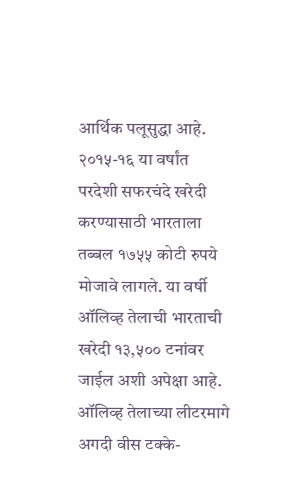आर्थिक पलूसुद्धा आहे. २०१५-१६ या वर्षांत परदेशी सफरचंदे खरेदी करण्यासाठी भारताला तब्बल १७५५ कोटी रुपये मोजावे लागले. या वर्षी ऑलिव्ह तेलाची भारताची खरेदी १३,५०० टनांवर जाईल अशी अपेक्षा आहे. ऑलिव्ह तेलाच्या लीटरमागे अगदी वीस टक्के-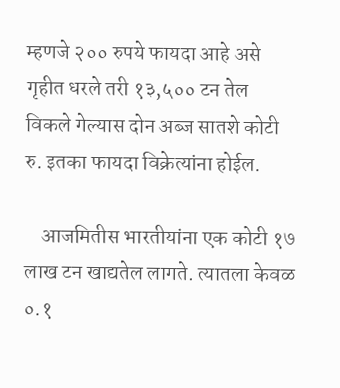म्हणजे २०० रुपये फायदा आहे असे गृहीत धरले तरी १३,५०० टन तेल विकले गेल्यास दोन अब्ज सातशे कोटी रु. इतका फायदा विक्रेत्यांना होईल.

    आजमितीस भारतीयांना एक कोटी १७ लाख टन खाद्यतेल लागते. त्यातला केवळ ०.१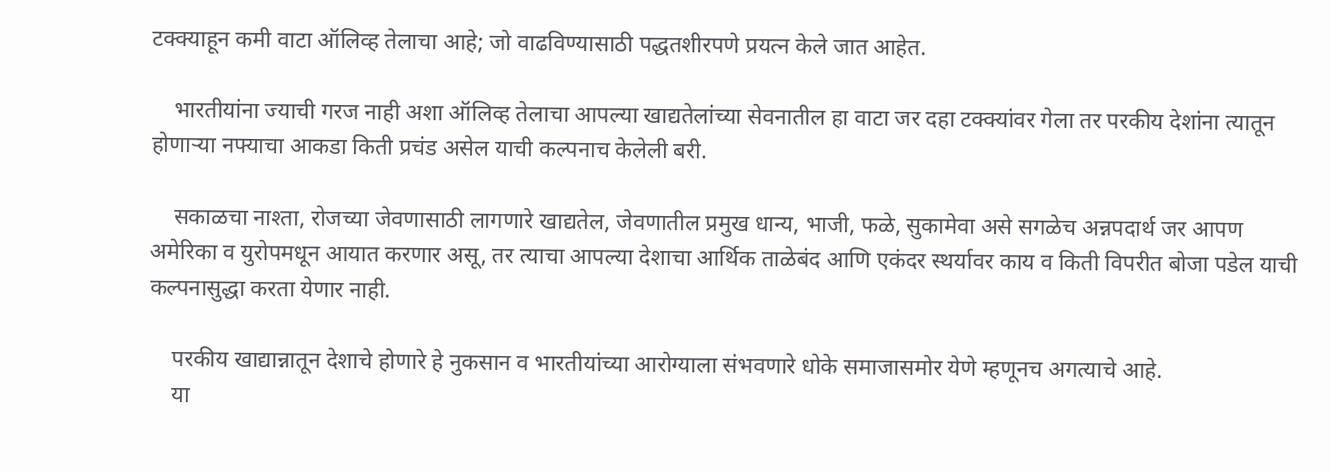टक्क्याहून कमी वाटा ऑलिव्ह तेलाचा आहे; जो वाढविण्यासाठी पद्धतशीरपणे प्रयत्न केले जात आहेत.

    भारतीयांना ज्याची गरज नाही अशा ऑलिव्ह तेलाचा आपल्या खाद्यतेलांच्या सेवनातील हा वाटा जर दहा टक्क्यांवर गेला तर परकीय देशांना त्यातून होणाऱ्या नफ्याचा आकडा किती प्रचंड असेल याची कल्पनाच केलेली बरी.

    सकाळचा नाश्ता, रोजच्या जेवणासाठी लागणारे खाद्यतेल, जेवणातील प्रमुख धान्य, भाजी, फळे, सुकामेवा असे सगळेच अन्नपदार्थ जर आपण अमेरिका व युरोपमधून आयात करणार असू, तर त्याचा आपल्या देशाचा आर्थिक ताळेबंद आणि एकंदर स्थर्यावर काय व किती विपरीत बोजा पडेल याची कल्पनासुद्धा करता येणार नाही.

    परकीय खाद्यान्नातून देशाचे होणारे हे नुकसान व भारतीयांच्या आरोग्याला संभवणारे धोके समाजासमोर येणे म्हणूनच अगत्याचे आहे.
    या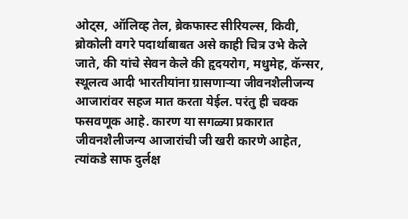ओट्स, ऑलिव्ह तेल, ब्रेकफास्ट सीरियल्स, किवी, ब्रोकोली वगरे पदार्थाबाबत असे काही चित्र उभे केले जाते, की यांचे सेवन केले की हृदयरोग, मधुमेह, कॅन्सर, स्थूलत्व आदी भारतीयांना ग्रासणाऱ्या जीवनशैलीजन्य आजारांवर सहज मात करता येईल. परंतु ही चक्क फसवणूक आहे. कारण या सगळ्या प्रकारात जीवनशैलीजन्य आजारांची जी खरी कारणे आहेत, त्यांकडे साफ दुर्लक्ष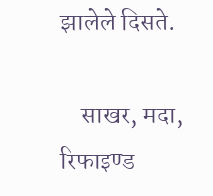झालेले दिसते.

    साखर, मदा, रिफाइण्ड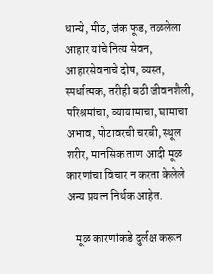धान्ये, मीठ, जंक फूड, तळलेला आहार यांचे नित्य सेवन, आहारसेवनाचे दोष, व्यस्त, स्पर्धात्मक, तरीही बठी जीवनशैली, परिश्रमांचा, व्यायामाचा, घामाचा अभाव, पोटावरची चरबी, स्थूल शरीर, मानसिक ताण आदी मूळ कारणांचा विचार न करता केलेले अन्य प्रयत्न निर्थक आहेत.

    मूळ कारणांकडे दुर्लक्ष करून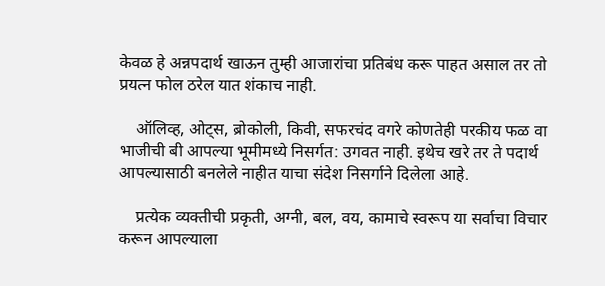केवळ हे अन्नपदार्थ खाऊन तुम्ही आजारांचा प्रतिबंध करू पाहत असाल तर तो प्रयत्न फोल ठरेल यात शंकाच नाही.

    ऑलिव्ह, ओट्स, ब्रोकोली, किवी, सफरचंद वगरे कोणतेही परकीय फळ वा भाजीची बी आपल्या भूमीमध्ये निसर्गत: उगवत नाही. इथेच खरे तर ते पदार्थ आपल्यासाठी बनलेले नाहीत याचा संदेश निसर्गाने दिलेला आहे.

    प्रत्येक व्यक्तीची प्रकृती, अग्नी, बल, वय, कामाचे स्वरूप या सर्वाचा विचार करून आपल्याला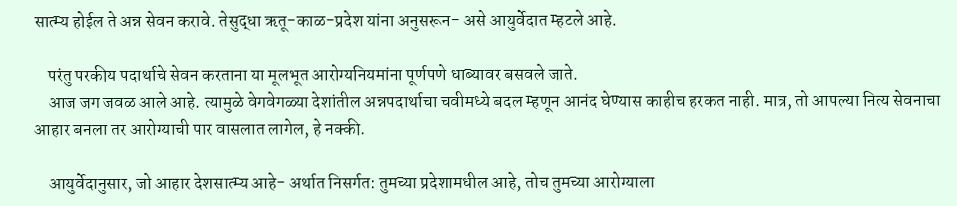सात्म्य होईल ते अन्न सेवन करावे. तेसुद्धा ऋतू-काळ-प्रदेश यांना अनुसरून- असे आयुर्वेदात म्हटले आहे.

    परंतु परकीय पदार्थाचे सेवन करताना या मूलभूत आरोग्यनियमांना पूर्णपणे धाब्यावर बसवले जाते.
    आज जग जवळ आले आहे. त्यामुळे वेगवेगळ्या देशांतील अन्नपदार्थाचा चवीमध्ये बदल म्हणून आनंद घेण्यास काहीच हरकत नाही. मात्र, तो आपल्या नित्य सेवनाचा आहार बनला तर आरोग्याची पार वासलात लागेल, हे नक्की.

    आयुर्वेदानुसार, जो आहार देशसात्म्य आहे- अर्थात निसर्गत: तुमच्या प्रदेशामधील आहे, तोच तुमच्या आरोग्याला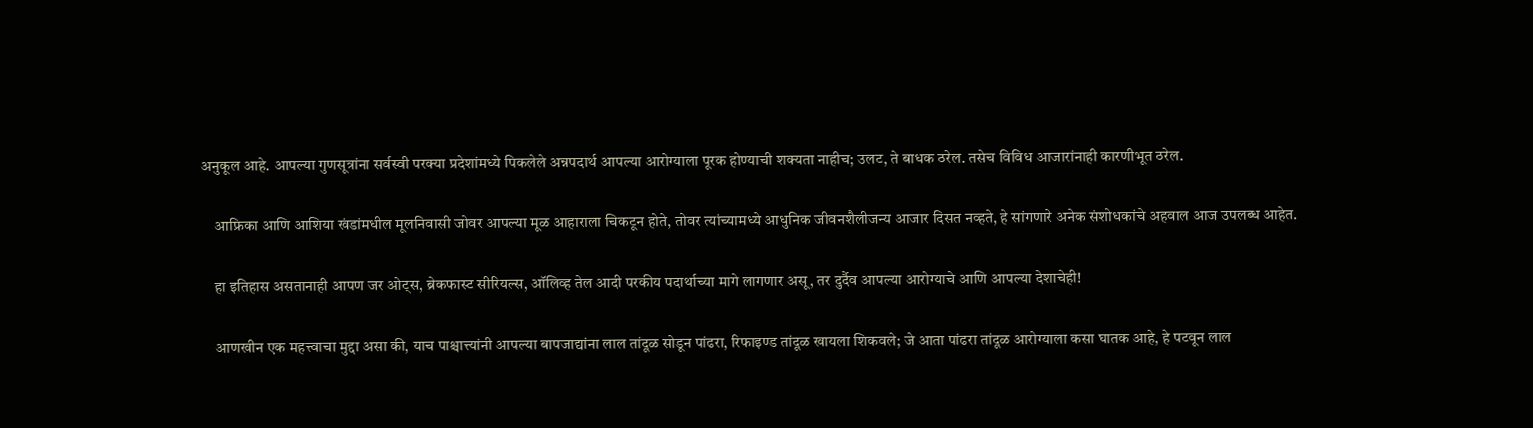अनुकूल आहे. आपल्या गुणसूत्रांना सर्वस्वी परक्या प्रदेशांमध्ये पिकलेले अन्नपदार्थ आपल्या आरोग्याला पूरक होण्याची शक्यता नाहीच; उलट, ते बाधक ठरेल. तसेच विविध आजारांनाही कारणीभूत ठरेल.

    आफ्रिका आणि आशिया खंडांमधील मूलनिवासी जोवर आपल्या मूळ आहाराला चिकटून होते, तोवर त्यांच्यामध्ये आधुनिक जीवनशैलीजन्य आजार दिसत नव्हते, हे सांगणारे अनेक संशोधकांचे अहवाल आज उपलब्ध आहेत.

    हा इतिहास असतानाही आपण जर ओट्स, ब्रेकफास्ट सीरियल्स, ऑलिव्ह तेल आदी परकीय पदार्थाच्या मागे लागणार असू, तर दुर्दैव आपल्या आरोग्याचे आणि आपल्या देशाचेही!

    आणखीन एक महत्त्वाचा मुद्दा असा की, याच पाश्चात्त्यांनी आपल्या बापजाद्यांना लाल तांदूळ सोडून पांढरा, रिफाइण्ड तांदूळ खायला शिकवले; जे आता पांढरा तांदूळ आरोग्याला कसा घातक आहे, हे पटवून लाल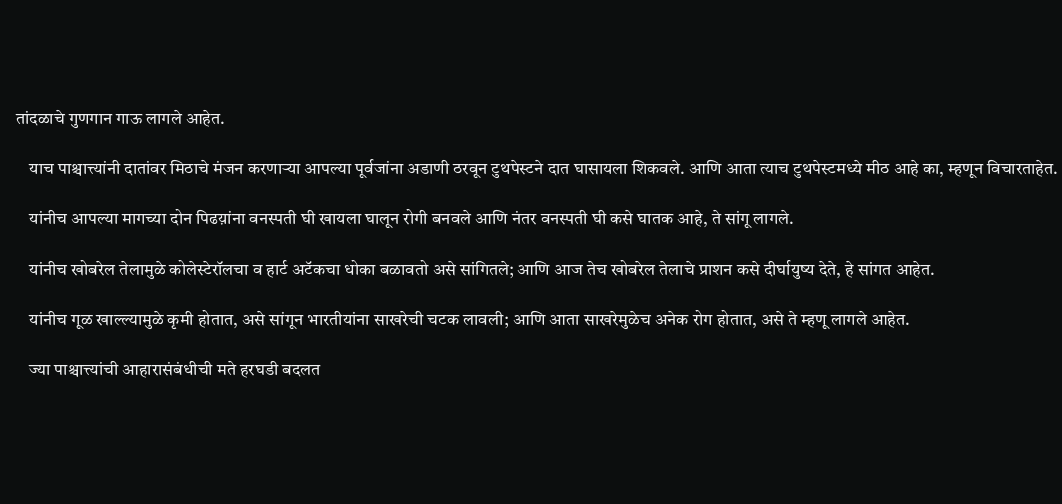तांदळाचे गुणगान गाऊ लागले आहेत.

    याच पाश्चात्त्यांनी दातांवर मिठाचे मंजन करणाऱ्या आपल्या पूर्वजांना अडाणी ठरवून टुथपेस्टने दात घासायला शिकवले. आणि आता त्याच टुथपेस्टमध्ये मीठ आहे का, म्हणून विचारताहेत.

    यांनीच आपल्या मागच्या दोन पिढय़ांना वनस्पती घी खायला घालून रोगी बनवले आणि नंतर वनस्पती घी कसे घातक आहे, ते सांगू लागले.

    यांनीच खोबरेल तेलामुळे कोलेस्टेरॉलचा व हार्ट अटॅकचा धोका बळावतो असे सांगितले; आणि आज तेच खोबरेल तेलाचे प्राशन कसे दीर्घायुष्य देते, हे सांगत आहेत.

    यांनीच गूळ खाल्ल्यामुळे कृमी होतात, असे सांगून भारतीयांना साखरेची चटक लावली; आणि आता साखरेमुळेच अनेक रोग होतात, असे ते म्हणू लागले आहेत.

    ज्या पाश्चात्त्यांची आहारासंबंधीची मते हरघडी बदलत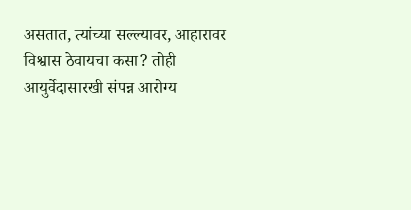असतात, त्यांच्या सल्ल्यावर, आहारावर विश्वास ठेवायचा कसा? तोही आयुर्वेदासारखी संपन्न आरोग्य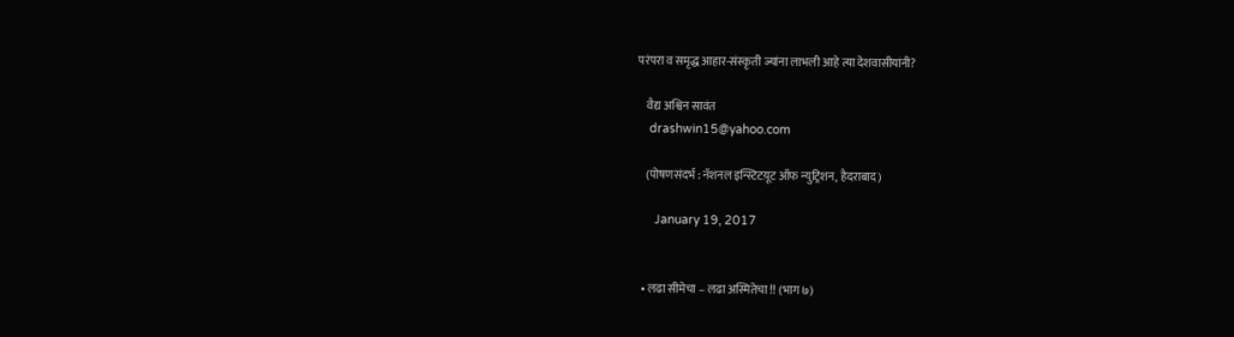परंपरा व समृद्ध आहार-संस्कृती ज्यांना लाभली आहे त्या देशवासीयांनी?

    वैद्य अश्विन सावंत
    drashwin15@yahoo.com

    (पोषणसंदर्भ : नॅशनल इन्स्टिटय़ूट ऑफ न्युट्रिशन, हैदराबाद)

      January 19, 2017


  • लढा सीमेचा – लढा अस्मितेचा !! (भाग ७)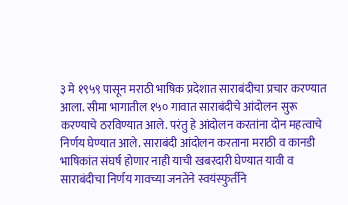३ मे १९५९ पासून मराठी भाषिक प्रदेशात साराबंदीचा प्रचार करण्यात आला. सीमा भागातील १५० गावात साराबंदीचे आंदोलन सुरू करण्याचे ठरविण्यात आले. परंतु हे आंदोलन करतांना दोन महत्वाचे निर्णय घेण्यात आले. साराबंदी आंदोलन करताना मराठी व कानडी भाषिकांत संघर्ष होणार नाही याची खबरदारी घेण्यात यावी व साराबंदीचा निर्णय गावच्या जनतेने स्वयंस्फुर्तीने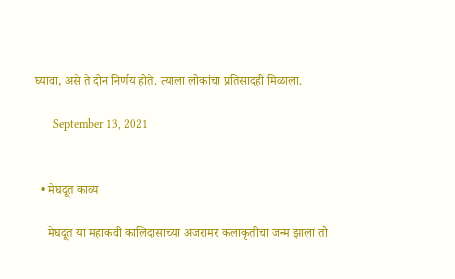घ्यावा, असे ते दोन निर्णय होते. त्याला लोकांचा प्रतिसादही मिळाला.

      September 13, 2021


  • मेघदूत काव्य

    मेघदूत या महाकवी कालिदासाच्या अजरामर कलाकृतीचा जन्म झाला तो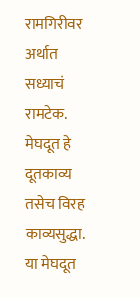रामगिरीवर अर्थात सध्याचं रामटेक. मेघदूत हे दूतकाव्य तसेच विरह काव्यसुद्धा. या मेघदूत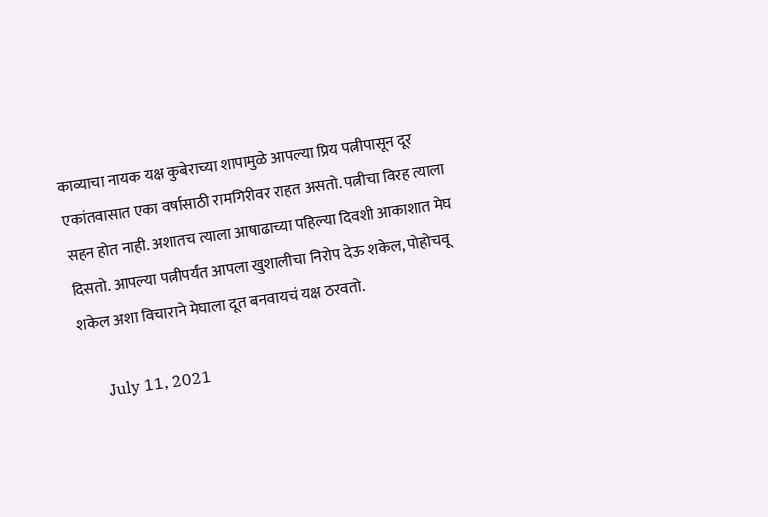काव्याचा नायक यक्ष कुबेराच्या शापामुळे आपल्या प्रिय पत्नीपासून दूर एकांतवासात एका वर्षासाठी रामगिरीवर राहत असतो. पत्नीचा विरह त्याला सहन होत नाही. अशातच त्याला आषाढाच्या पहिल्या दिवशी आकाशात मेघ दिसतो. आपल्या पत्नीपर्यंत आपला खुशालीचा निरोप देऊ शकेल, पोहोचवू शकेल अशा विचाराने मेघाला दूत बनवायचं यक्ष ठरवतो.

      July 11, 2021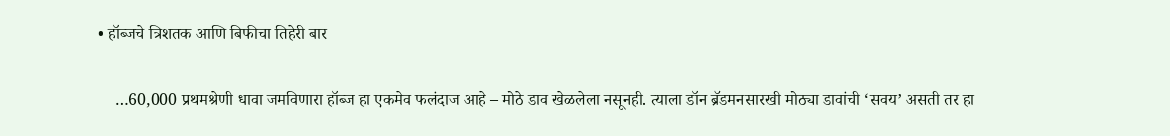• हॉब्जचे त्रिशतक आणि बिफीचा तिहेरी बार

    …60,000 प्रथमश्रेणी धावा जमविणारा हॉब्ज हा एकमेव फलंदाज आहे – मोठे डाव खेळलेला नसूनही. त्याला डॉन ब्रॅडमनसारखी मोठ्या डावांची ‘सवय’ असती तर हा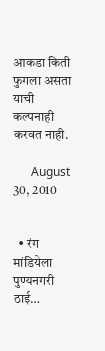आकडा किती फुगला असता याची कल्पनाही करवत नाही.

      August 30, 2010


  • रंग मांडियेला पुण्यनगरी ठाई…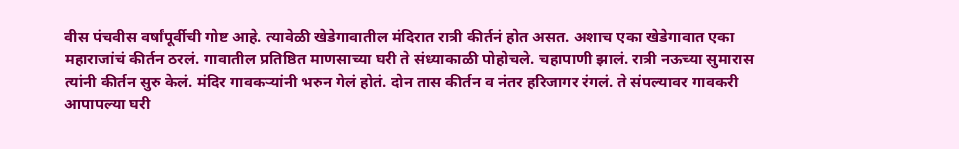वीस पंचवीस वर्षांपूर्वीची गोष्ट आहे. त्यावेळी खेडेगावातील मंदिरात रात्री कीर्तनं होत असत. अशाच एका खेडेगावात एका महाराजांचं कीर्तन ठरलं. गावातील प्रतिष्ठित माणसाच्या घरी ते संध्याकाळी पोहोचले. चहापाणी झालं. रात्री नऊच्या सुमारास त्यांनी कीर्तन सुरु केलं. मंदिर गावकऱ्यांनी भरुन गेलं होतं. दोन तास कीर्तन व नंतर हरिजागर रंगलं. ते संपल्यावर गावकरी आपापल्या घरी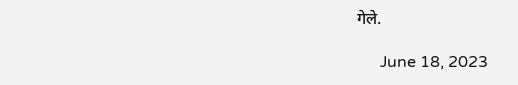गेले.

      June 18, 2023